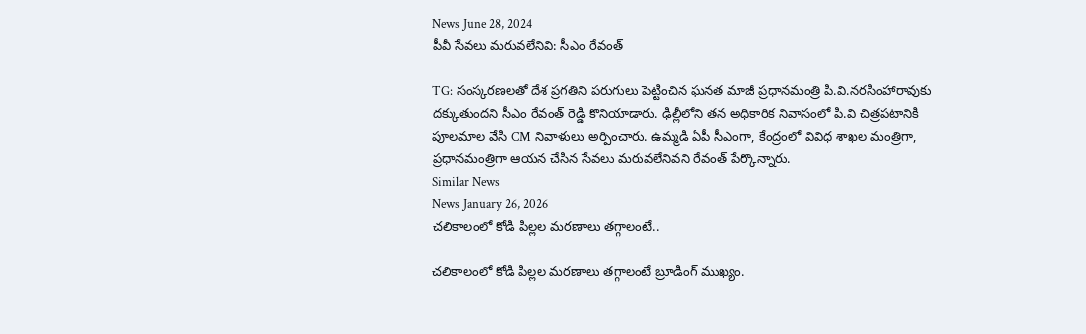News June 28, 2024
పీవీ సేవలు మరువలేనివి: సీఎం రేవంత్

TG: సంస్కరణలతో దేశ ప్రగతిని పరుగులు పెట్టించిన ఘనత మాజీ ప్రధానమంత్రి పి.వి.నరసింహారావుకు దక్కుతుందని సీఎం రేవంత్ రెడ్డి కొనియాడారు. ఢిల్లీలోని తన అధికారిక నివాసంలో పి.వి చిత్రపటానికి పూలమాల వేసి CM నివాళులు అర్పించారు. ఉమ్మడి ఏపీ సీఎంగా, కేంద్రంలో వివిధ శాఖల మంత్రిగా, ప్రధానమంత్రిగా ఆయన చేసిన సేవలు మరువలేనివని రేవంత్ పేర్కొన్నారు.
Similar News
News January 26, 2026
చలికాలంలో కోడి పిల్లల మరణాలు తగ్గాలంటే..

చలికాలంలో కోడి పిల్లల మరణాలు తగ్గాలంటే బ్రూడింగ్ ముఖ్యం.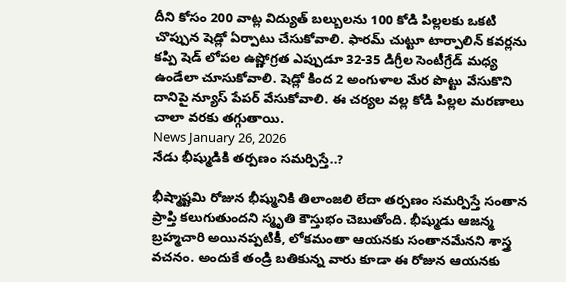దీని కోసం 200 వాట్ల విద్యుత్ బల్బులను 100 కోడి పిల్లలకు ఒకటి చొప్పున షెడ్లో ఏర్పాటు చేసుకోవాలి. ఫారమ్ చుట్టూ టార్పాలిన్ కవర్లను కప్పి షెడ్ లోపల ఉష్ణోగ్రత ఎప్పుడూ 32-35 డిగ్రీల సెంటీగ్రేడ్ మధ్య ఉండేలా చూసుకోవాలి. షెడ్లో కింద 2 అంగుళాల మేర పొట్టు వేసుకొని దానిపై న్యూస్ పేపర్ వేసుకోవాలి. ఈ చర్యల వల్ల కోడి పిల్లల మరణాలు చాలా వరకు తగ్గుతాయి.
News January 26, 2026
నేడు భీష్ముడికి తర్పణం సమర్పిస్తే..?

భీష్మాష్టమి రోజున భీష్మునికి తిలాంజలి లేదా తర్పణం సమర్పిస్తే సంతాన ప్రాప్తి కలుగుతుందని స్మృతి కౌస్తుభం చెబుతోంది. భీష్ముడు ఆజన్మ బ్రహ్మచారి అయినప్పటికీ, లోకమంతా ఆయనకు సంతానమేనని శాస్త్ర వచనం. అందుకే తండ్రి బతికున్న వారు కూడా ఈ రోజున ఆయనకు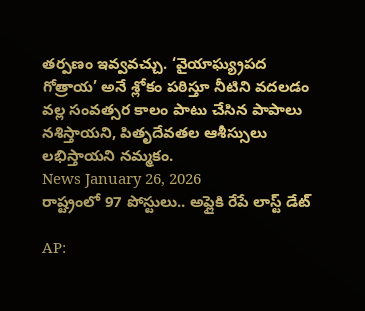తర్పణం ఇవ్వవచ్చు. ‘వైయాఘ్య్రపద గోత్రాయ’ అనే శ్లోకం పఠిస్తూ నీటిని వదలడం వల్ల సంవత్సర కాలం పాటు చేసిన పాపాలు నశిస్తాయని, పితృదేవతల ఆశీస్సులు లభిస్తాయని నమ్మకం.
News January 26, 2026
రాష్ట్రంలో 97 పోస్టులు.. అప్లైకి రేపే లాస్ట్ డేట్

AP: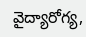వైద్యారోగ్య,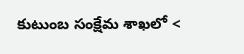కుటుంబ సంక్షేమ శాఖలో <